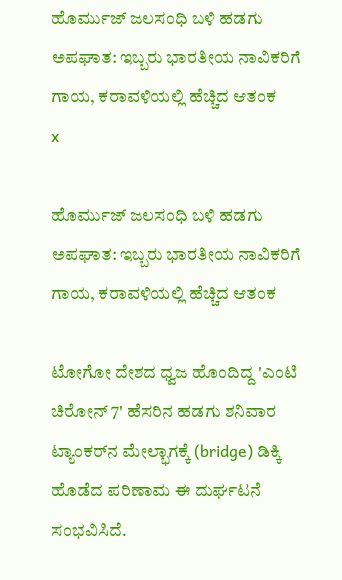ಹೊರ್ಮುಜ್ ಜಲಸಂಧಿ ಬಳಿ ಹಡಗು ಅಪಘಾತ: ಇಬ್ಬರು ಭಾರತೀಯ ನಾವಿಕರಿಗೆ ಗಾಯ, ಕರಾವಳಿಯಲ್ಲಿ ಹೆಚ್ಚಿದ ಆತಂಕ
x

ಹೊರ್ಮುಜ್ ಜಲಸಂಧಿ ಬಳಿ ಹಡಗು ಅಪಘಾತ: ಇಬ್ಬರು ಭಾರತೀಯ ನಾವಿಕರಿಗೆ ಗಾಯ, ಕರಾವಳಿಯಲ್ಲಿ ಹೆಚ್ಚಿದ ಆತಂಕ

ಟೋಗೋ ದೇಶದ ಧ್ವಜ ಹೊಂದಿದ್ದ 'ಎಂಟಿ ಚಿರೋನ್ 7' ಹೆಸರಿನ ಹಡಗು ಶನಿವಾರ ಟ್ಯಾಂಕರ್‌ನ ಮೇಲ್ಭಾಗಕ್ಕೆ (bridge) ಡಿಕ್ಕಿ ಹೊಡೆದ ಪರಿಣಾಮ ಈ ದುರ್ಘಟನೆ ಸಂಭವಿಸಿದೆ.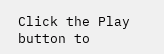Click the Play button to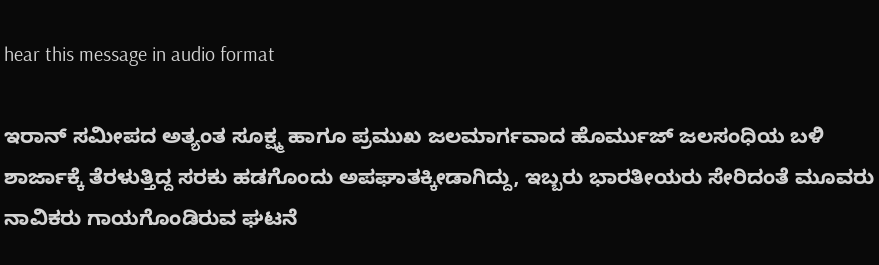hear this message in audio format

ಇರಾನ್ ಸಮೀಪದ ಅತ್ಯಂತ ಸೂಕ್ಷ್ಮ ಹಾಗೂ ಪ್ರಮುಖ ಜಲಮಾರ್ಗವಾದ ಹೊರ್ಮುಜ್ ಜಲಸಂಧಿಯ ಬಳಿ ಶಾರ್ಜಾಕ್ಕೆ ತೆರಳುತ್ತಿದ್ದ ಸರಕು ಹಡಗೊಂದು ಅಪಘಾತಕ್ಕೀಡಾಗಿದ್ದು, ಇಬ್ಬರು ಭಾರತೀಯರು ಸೇರಿದಂತೆ ಮೂವರು ನಾವಿಕರು ಗಾಯಗೊಂಡಿರುವ ಘಟನೆ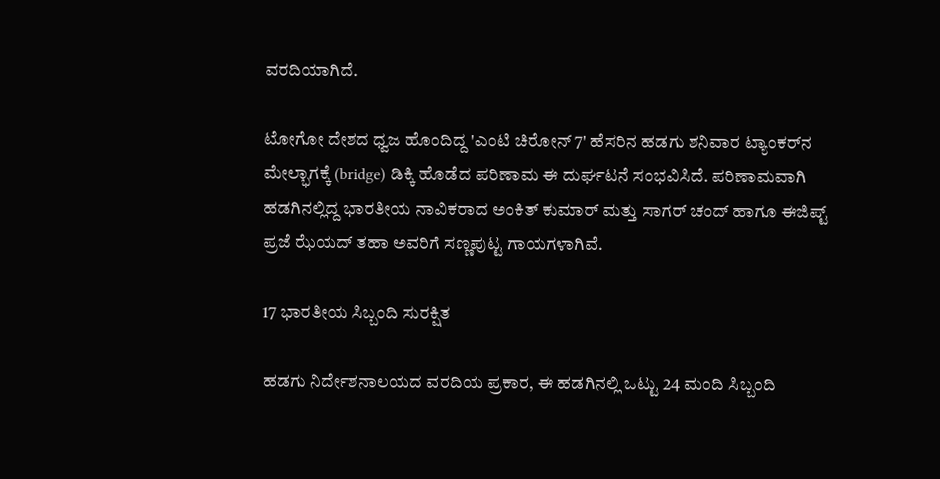ವರದಿಯಾಗಿದೆ.

ಟೋಗೋ ದೇಶದ ಧ್ವಜ ಹೊಂದಿದ್ದ 'ಎಂಟಿ ಚಿರೋನ್ 7' ಹೆಸರಿನ ಹಡಗು ಶನಿವಾರ ಟ್ಯಾಂಕರ್‌ನ ಮೇಲ್ಭಾಗಕ್ಕೆ (bridge) ಡಿಕ್ಕಿ ಹೊಡೆದ ಪರಿಣಾಮ ಈ ದುರ್ಘಟನೆ ಸಂಭವಿಸಿದೆ. ಪರಿಣಾಮವಾಗಿ ಹಡಗಿನಲ್ಲಿದ್ದ ಭಾರತೀಯ ನಾವಿಕರಾದ ಅಂಕಿತ್ ಕುಮಾರ್ ಮತ್ತು ಸಾಗರ್ ಚಂದ್ ಹಾಗೂ ಈಜಿಪ್ಟ್ ಪ್ರಜೆ ಝೆಯದ್ ತಹಾ ಅವರಿಗೆ ಸಣ್ಣಪುಟ್ಟ ಗಾಯಗಳಾಗಿವೆ.

17 ಭಾರತೀಯ ಸಿಬ್ಬಂದಿ ಸುರಕ್ಷಿತ

ಹಡಗು ನಿರ್ದೇಶನಾಲಯದ ವರದಿಯ ಪ್ರಕಾರ, ಈ ಹಡಗಿನಲ್ಲಿ ಒಟ್ಟು 24 ಮಂದಿ ಸಿಬ್ಬಂದಿ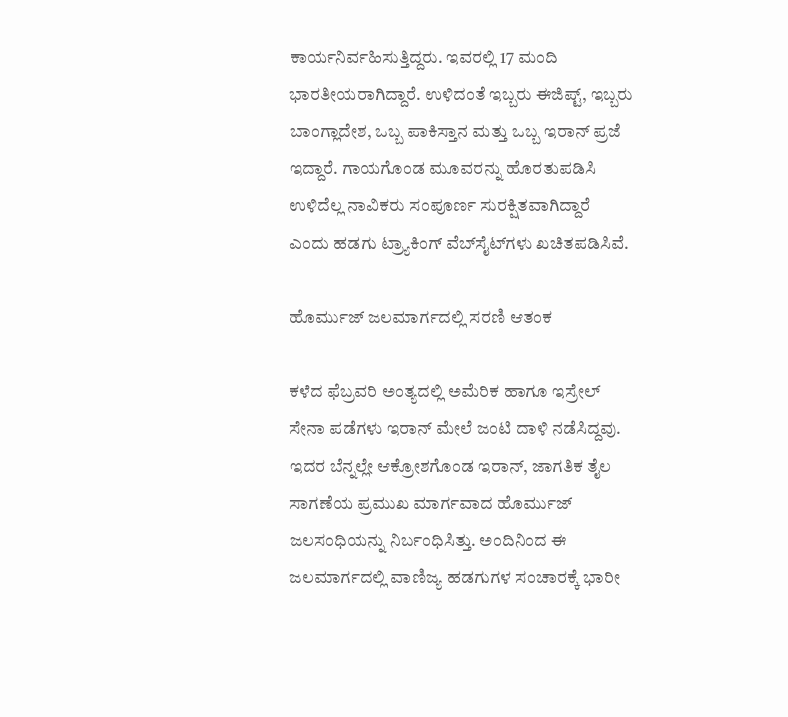ಕಾರ್ಯನಿರ್ವಹಿಸುತ್ತಿದ್ದರು. ಇವರಲ್ಲಿ 17 ಮಂದಿ ಭಾರತೀಯರಾಗಿದ್ದಾರೆ. ಉಳಿದಂತೆ ಇಬ್ಬರು ಈಜಿಪ್ಟ್, ಇಬ್ಬರು ಬಾಂಗ್ಲಾದೇಶ, ಒಬ್ಬ ಪಾಕಿಸ್ತಾನ ಮತ್ತು ಒಬ್ಬ ಇರಾನ್ ಪ್ರಜೆ ಇದ್ದಾರೆ. ಗಾಯಗೊಂಡ ಮೂವರನ್ನು ಹೊರತುಪಡಿಸಿ ಉಳಿದೆಲ್ಲ ನಾವಿಕರು ಸಂಪೂರ್ಣ ಸುರಕ್ಷಿತವಾಗಿದ್ದಾರೆ ಎಂದು ಹಡಗು ಟ್ರ್ಯಾಕಿಂಗ್ ವೆಬ್‌ಸೈಟ್‌ಗಳು ಖಚಿತಪಡಿಸಿವೆ.

ಹೊರ್ಮುಜ್ ಜಲಮಾರ್ಗದಲ್ಲಿ ಸರಣಿ ಆತಂಕ

ಕಳೆದ ಫೆಬ್ರವರಿ ಅಂತ್ಯದಲ್ಲಿ ಅಮೆರಿಕ ಹಾಗೂ ಇಸ್ರೇಲ್ ಸೇನಾ ಪಡೆಗಳು ಇರಾನ್ ಮೇಲೆ ಜಂಟಿ ದಾಳಿ ನಡೆಸಿದ್ದವು. ಇದರ ಬೆನ್ನಲ್ಲೇ ಆಕ್ರೋಶಗೊಂಡ ಇರಾನ್, ಜಾಗತಿಕ ತೈಲ ಸಾಗಣೆಯ ಪ್ರಮುಖ ಮಾರ್ಗವಾದ ಹೊರ್ಮುಜ್ ಜಲಸಂಧಿಯನ್ನು ನಿರ್ಬಂಧಿಸಿತ್ತು. ಅಂದಿನಿಂದ ಈ ಜಲಮಾರ್ಗದಲ್ಲಿ ವಾಣಿಜ್ಯ ಹಡಗುಗಳ ಸಂಚಾರಕ್ಕೆ ಭಾರೀ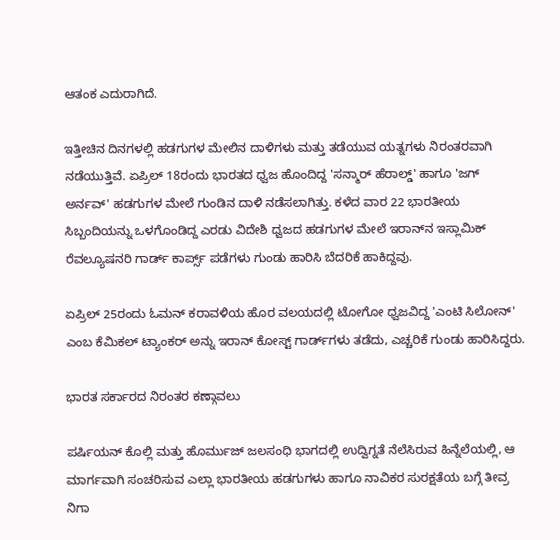ಆತಂಕ ಎದುರಾಗಿದೆ.

ಇತ್ತೀಚಿನ ದಿನಗಳಲ್ಲಿ ಹಡಗುಗಳ ಮೇಲಿನ ದಾಳಿಗಳು ಮತ್ತು ತಡೆಯುವ ಯತ್ನಗಳು ನಿರಂತರವಾಗಿ ನಡೆಯುತ್ತಿವೆ. ಏಪ್ರಿಲ್ 18ರಂದು ಭಾರತದ ಧ್ವಜ ಹೊಂದಿದ್ದ 'ಸನ್ಮಾರ್ ಹೆರಾಲ್ಡ್' ಹಾಗೂ 'ಜಗ್ ಅರ್ನವ್' ಹಡಗುಗಳ ಮೇಲೆ ಗುಂಡಿನ ದಾಳಿ ನಡೆಸಲಾಗಿತ್ತು. ಕಳೆದ ವಾರ 22 ಭಾರತೀಯ ಸಿಬ್ಬಂದಿಯನ್ನು ಒಳಗೊಂಡಿದ್ದ ಎರಡು ವಿದೇಶಿ ಧ್ವಜದ ಹಡಗುಗಳ ಮೇಲೆ ಇರಾನ್‌ನ ಇಸ್ಲಾಮಿಕ್ ರೆವಲ್ಯೂಷನರಿ ಗಾರ್ಡ್ ಕಾರ್ಪ್ಸ್ ಪಡೆಗಳು ಗುಂಡು ಹಾರಿಸಿ ಬೆದರಿಕೆ ಹಾಕಿದ್ದವು.

ಏಪ್ರಿಲ್ 25ರಂದು ಓಮನ್ ಕರಾವಳಿಯ ಹೊರ ವಲಯದಲ್ಲಿ ಟೋಗೋ ಧ್ವಜವಿದ್ದ 'ಎಂಟಿ ಸಿಲೋನ್' ಎಂಬ ಕೆಮಿಕಲ್ ಟ್ಯಾಂಕರ್‌ ಅನ್ನು ಇರಾನ್ ಕೋಸ್ಟ್ ಗಾರ್ಡ್‌ಗಳು ತಡೆದು, ಎಚ್ಚರಿಕೆ ಗುಂಡು ಹಾರಿಸಿದ್ದರು.

ಭಾರತ ಸರ್ಕಾರದ ನಿರಂತರ ಕಣ್ಗಾವಲು

ಪರ್ಷಿಯನ್ ಕೊಲ್ಲಿ ಮತ್ತು ಹೊರ್ಮುಜ್ ಜಲಸಂಧಿ ಭಾಗದಲ್ಲಿ ಉದ್ವಿಗ್ನತೆ ನೆಲೆಸಿರುವ ಹಿನ್ನೆಲೆಯಲ್ಲಿ, ಆ ಮಾರ್ಗವಾಗಿ ಸಂಚರಿಸುವ ಎಲ್ಲಾ ಭಾರತೀಯ ಹಡಗುಗಳು ಹಾಗೂ ನಾವಿಕರ ಸುರಕ್ಷತೆಯ ಬಗ್ಗೆ ತೀವ್ರ ನಿಗಾ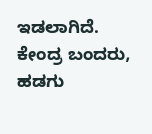ಇಡಲಾಗಿದೆ. ಕೇಂದ್ರ ಬಂದರು, ಹಡಗು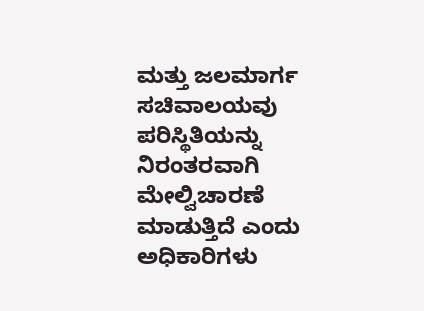ಮತ್ತು ಜಲಮಾರ್ಗ ಸಚಿವಾಲಯವು ಪರಿಸ್ಥಿತಿಯನ್ನು ನಿರಂತರವಾಗಿ ಮೇಲ್ವಿಚಾರಣೆ ಮಾಡುತ್ತಿದೆ ಎಂದು ಅಧಿಕಾರಿಗಳು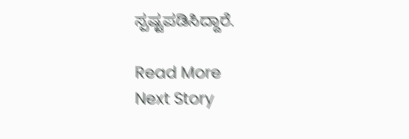ಸ್ಪಷ್ಟಪಡಿಸಿದ್ದಾರೆ.

Read More
Next Story